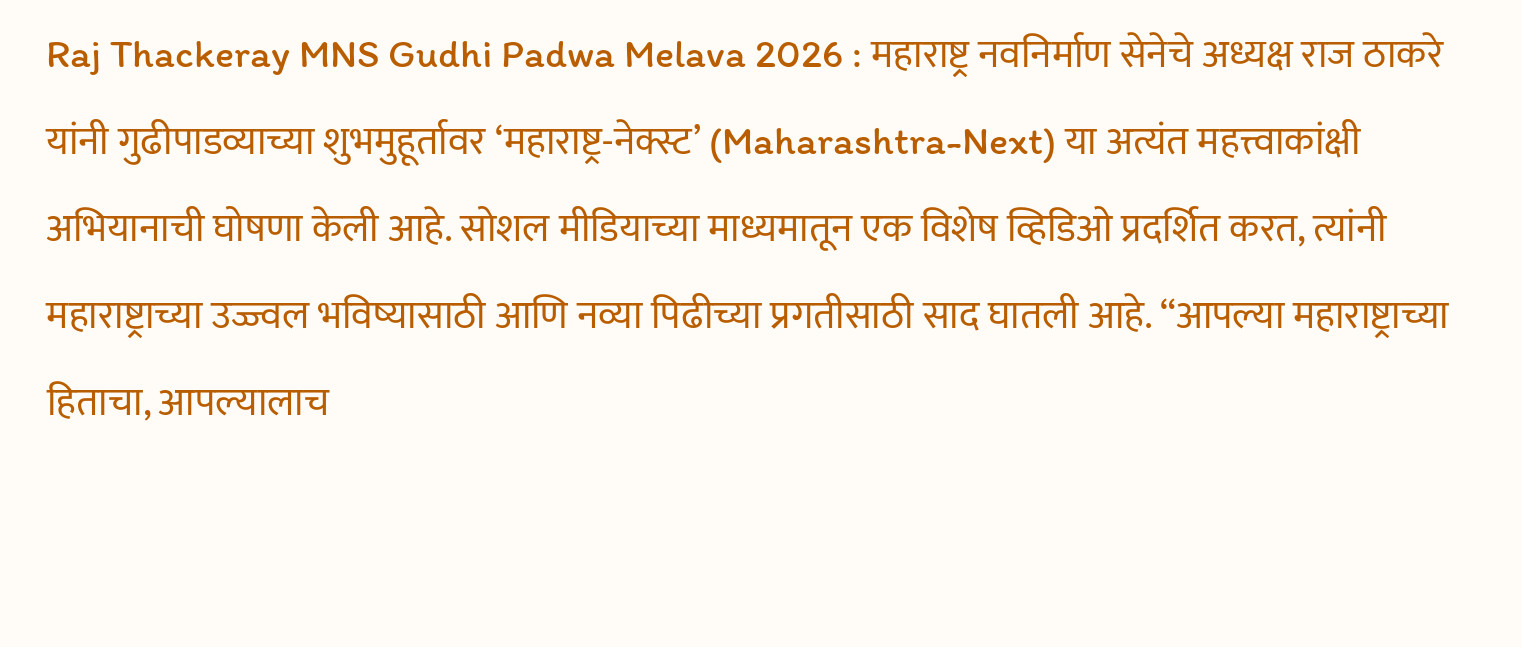Raj Thackeray MNS Gudhi Padwa Melava 2026 : महाराष्ट्र नवनिर्माण सेनेचे अध्यक्ष राज ठाकरे यांनी गुढीपाडव्याच्या शुभमुहूर्तावर ‘महाराष्ट्र-नेक्स्ट’ (Maharashtra-Next) या अत्यंत महत्त्वाकांक्षी अभियानाची घोषणा केली आहे. सोशल मीडियाच्या माध्यमातून एक विशेष व्हिडिओ प्रदर्शित करत, त्यांनी महाराष्ट्राच्या उज्ज्वल भविष्यासाठी आणि नव्या पिढीच्या प्रगतीसाठी साद घातली आहे. “आपल्या महाराष्ट्राच्या हिताचा, आपल्यालाच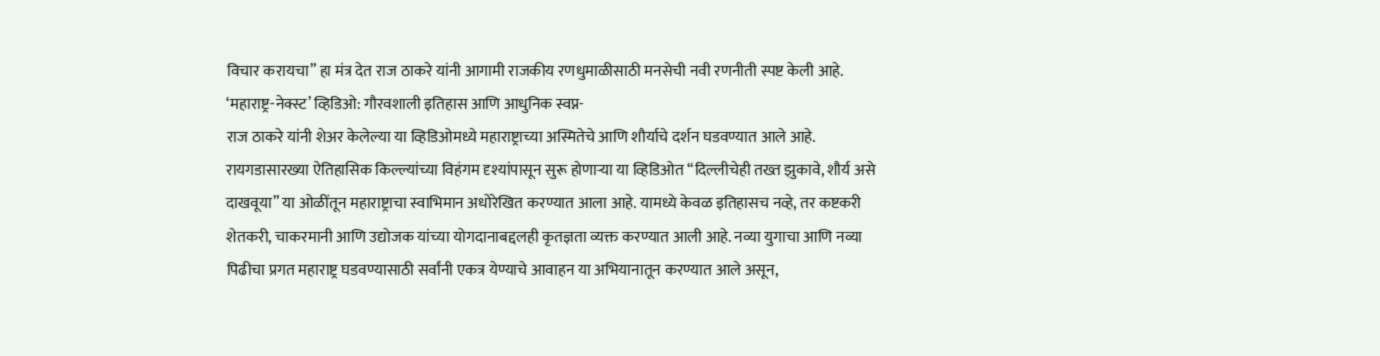विचार करायचा” हा मंत्र देत राज ठाकरे यांनी आगामी राजकीय रणधुमाळीसाठी मनसेची नवी रणनीती स्पष्ट केली आहे.
‘महाराष्ट्र-नेक्स्ट’ व्हिडिओ: गौरवशाली इतिहास आणि आधुनिक स्वप्न-
राज ठाकरे यांनी शेअर केलेल्या या व्हिडिओमध्ये महाराष्ट्राच्या अस्मितेचे आणि शौर्याचे दर्शन घडवण्यात आले आहे. रायगडासारख्या ऐतिहासिक किल्ल्यांच्या विहंगम दृश्यांपासून सुरू होणाऱ्या या व्हिडिओत “दिल्लीचेही तख्त झुकावे, शौर्य असे दाखवूया” या ओळींतून महाराष्ट्राचा स्वाभिमान अधोरेखित करण्यात आला आहे. यामध्ये केवळ इतिहासच नव्हे, तर कष्टकरी शेतकरी, चाकरमानी आणि उद्योजक यांच्या योगदानाबद्दलही कृतज्ञता व्यक्त करण्यात आली आहे. नव्या युगाचा आणि नव्या पिढीचा प्रगत महाराष्ट्र घडवण्यासाठी सर्वांनी एकत्र येण्याचे आवाहन या अभियानातून करण्यात आले असून,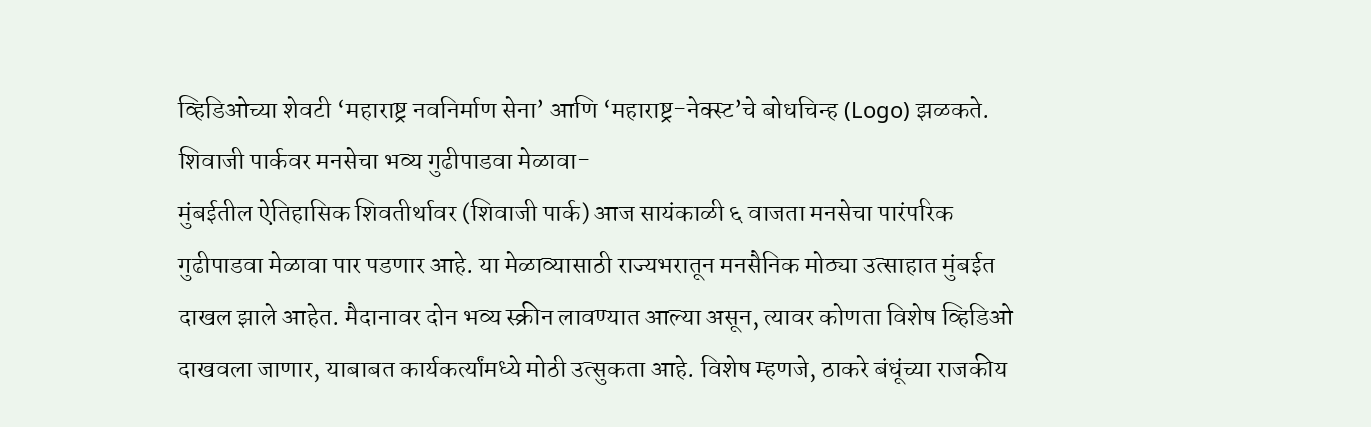व्हिडिओच्या शेवटी ‘महाराष्ट्र नवनिर्माण सेना’ आणि ‘महाराष्ट्र-नेक्स्ट’चे बोधचिन्ह (Logo) झळकते.
शिवाजी पार्कवर मनसेचा भव्य गुढीपाडवा मेळावा-
मुंबईतील ऐतिहासिक शिवतीर्थावर (शिवाजी पार्क) आज सायंकाळी ६ वाजता मनसेचा पारंपरिक गुढीपाडवा मेळावा पार पडणार आहे. या मेळाव्यासाठी राज्यभरातून मनसैनिक मोठ्या उत्साहात मुंबईत दाखल झाले आहेत. मैदानावर दोन भव्य स्क्रीन लावण्यात आल्या असून, त्यावर कोणता विशेष व्हिडिओ दाखवला जाणार, याबाबत कार्यकर्त्यांमध्ये मोठी उत्सुकता आहे. विशेष म्हणजे, ठाकरे बंधूंच्या राजकीय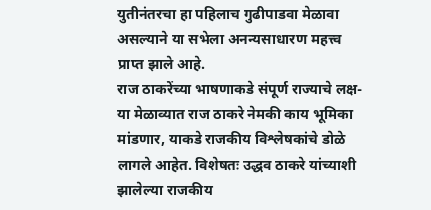युतीनंतरचा हा पहिलाच गुढीपाडवा मेळावा असल्याने या सभेला अनन्यसाधारण महत्त्व प्राप्त झाले आहे.
राज ठाकरेंच्या भाषणाकडे संपूर्ण राज्याचे लक्ष-
या मेळाव्यात राज ठाकरे नेमकी काय भूमिका मांडणार, याकडे राजकीय विश्लेषकांचे डोळे लागले आहेत. विशेषतः उद्धव ठाकरे यांच्याशी झालेल्या राजकीय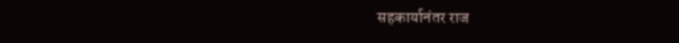सहकार्यानंतर राज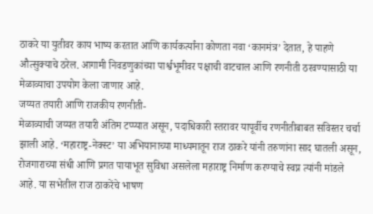ठाकरे या युतीवर काय भाष्य करतात आणि कार्यकर्त्यांना कोणता नवा ‘कानमंत्र’ देतात, हे पाहणे औत्सुक्याचे ठरेल. आगामी निवडणुकांच्या पार्श्वभूमीवर पक्षाची वाटचाल आणि रणनीती ठरवण्यासाठी या मेळाव्याचा उपयोग केला जाणार आहे.
जय्यत तयारी आणि राजकीय रणनीती-
मेळाव्याची जय्यत तयारी अंतिम टप्प्यात असून, पदाधिकारी स्तरावर यापूर्वीच रणनीतीबाबत सविस्तर चर्चा झाली आहे. ‘महाराष्ट्र-नेक्स्ट’ या अभियानाच्या माध्यमातून राज ठाकरे यांनी तरुणांना साद घातली असून, रोजगाराच्या संधी आणि प्रगत पायाभूत सुविधा असलेला महाराष्ट्र निर्माण करण्याचे स्वप्न त्यांनी मांडले आहे. या सभेतील राज ठाकरेंचे भाषण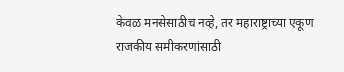केवळ मनसेसाठीच नव्हे, तर महाराष्ट्राच्या एकूण राजकीय समीकरणांसाठी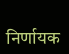निर्णायक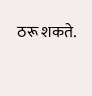ठरू शकते.